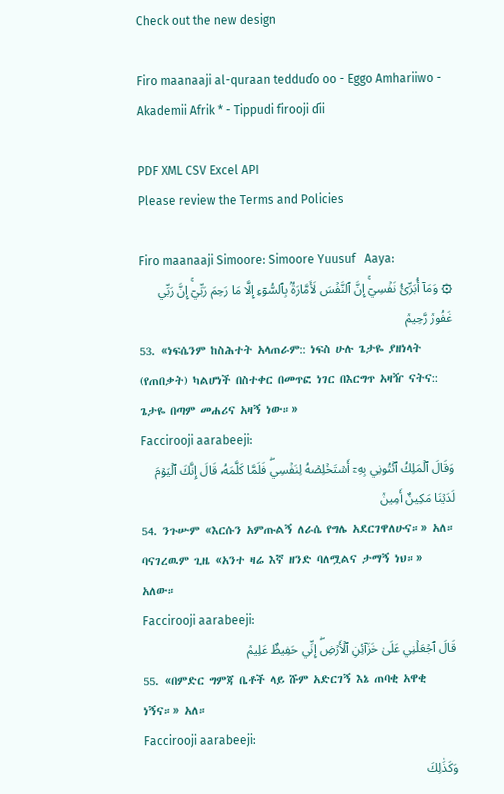Check out the new design

Firo maanaaji al-quraan tedduɗo oo - Eggo Amhariiwo - Akademii Afrik * - Tippudi firooji ɗii

PDF XML CSV Excel API
Please review the Terms and Policies

Firo maanaaji Simoore: Simoore Yuusuf   Aaya:
۞ وَمَآ أُبَرِّئُ نَفۡسِيٓۚ إِنَّ ٱلنَّفۡسَ لَأَمَّارَةُۢ بِٱلسُّوٓءِ إِلَّا مَا رَحِمَ رَبِّيٓۚ إِنَّ رَبِّي غَفُورٞ رَّحِيمٞ
53. «ነፍሴንም ከስሕተት አላጠራም:: ነፍስ ሁሉ ጌታዬ ያዘነላት (የጠበቃት) ካልሆነች በስተቀር በመጥፎ ነገር በእርግጥ አዛዥ ናትና:: ጌታዬ በጣም መሐሪና አዛኝ ነው።»
Faccirooji aarabeeji:
وَقَالَ ٱلۡمَلِكُ ٱئۡتُونِي بِهِۦٓ أَسۡتَخۡلِصۡهُ لِنَفۡسِيۖ فَلَمَّا كَلَّمَهُۥ قَالَ إِنَّكَ ٱلۡيَوۡمَ لَدَيۡنَا مَكِينٌ أَمِينٞ
54. ንጉሡም «እርሱን አምጡልኝ ለራሴ የግሌ አደርገዋለሁና።» አለ። ባናገረዉም ጊዜ «አንተ ዛሬ እኛ ዘንድ ባለሟልና ታማኝ ነህ።» አለው።
Faccirooji aarabeeji:
قَالَ ٱجۡعَلۡنِي عَلَىٰ خَزَآئِنِ ٱلۡأَرۡضِۖ إِنِّي حَفِيظٌ عَلِيمٞ
55. «በምድር ግምጃ ቤቶች ላይ ሹም አድርገኝ እኔ ጠባቂ አዋቂ ነኝና።» አለ።
Faccirooji aarabeeji:
وَكَذَٰلِكَ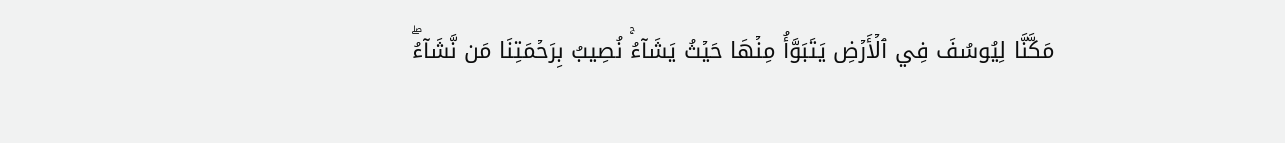مَكَّنَّا لِيُوسُفَ فِي ٱلۡأَرۡضِ يَتَبَوَّأُ مِنۡهَا حَيۡثُ يَشَآءُۚ نُصِيبُ بِرَحۡمَتِنَا مَن نَّشَآءُۖ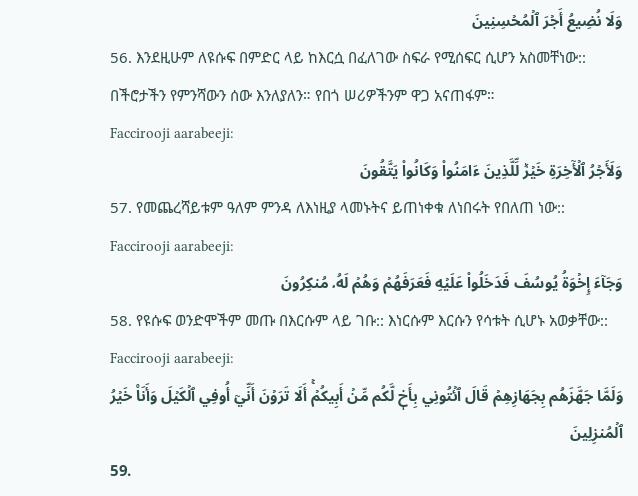وَلَا نُضِيعُ أَجۡرَ ٱلۡمُحۡسِنِينَ
56. እንደዚሁም ለዩሱፍ በምድር ላይ ከእርሷ በፈለገው ስፍራ የሚሰፍር ሲሆን አስመቸነው:: በችሮታችን የምንሻውን ሰው እንለያለን። የበጎ ሠሪዎችንም ዋጋ አናጠፋም።
Faccirooji aarabeeji:
وَلَأَجۡرُ ٱلۡأٓخِرَةِ خَيۡرٞ لِّلَّذِينَ ءَامَنُواْ وَكَانُواْ يَتَّقُونَ
57. የመጨረሻይቱም ዓለም ምንዳ ለእነዚያ ላመኑትና ይጠነቀቁ ለነበሩት የበለጠ ነው::
Faccirooji aarabeeji:
وَجَآءَ إِخۡوَةُ يُوسُفَ فَدَخَلُواْ عَلَيۡهِ فَعَرَفَهُمۡ وَهُمۡ لَهُۥ مُنكِرُونَ
58. የዩሱፍ ወንድሞችም መጡ በእርሱም ላይ ገቡ:: እነርሱም እርሱን የሳቱት ሲሆኑ አወቃቸው::
Faccirooji aarabeeji:
وَلَمَّا جَهَّزَهُم بِجَهَازِهِمۡ قَالَ ٱئۡتُونِي بِأَخٖ لَّكُم مِّنۡ أَبِيكُمۡۚ أَلَا تَرَوۡنَ أَنِّيٓ أُوفِي ٱلۡكَيۡلَ وَأَنَا۠ خَيۡرُ ٱلۡمُنزِلِينَ
59.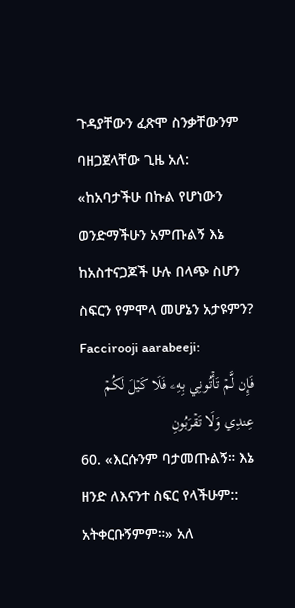ጉዳያቸውን ፈጽሞ ስንቃቸውንም ባዘጋጀላቸው ጊዜ አለ: «ከአባታችሁ በኩል የሆነውን ወንድማችሁን አምጡልኝ እኔ ከአስተናጋጆች ሁሉ በላጭ ስሆን ስፍርን የምሞላ መሆኔን አታዩምን?
Faccirooji aarabeeji:
فَإِن لَّمۡ تَأۡتُونِي بِهِۦ فَلَا كَيۡلَ لَكُمۡ عِندِي وَلَا تَقۡرَبُونِ
60. «እርሱንም ባታመጡልኝ። እኔ ዘንድ ለእናንተ ስፍር የላችሁም:: አትቀርቡኝምም።» አለ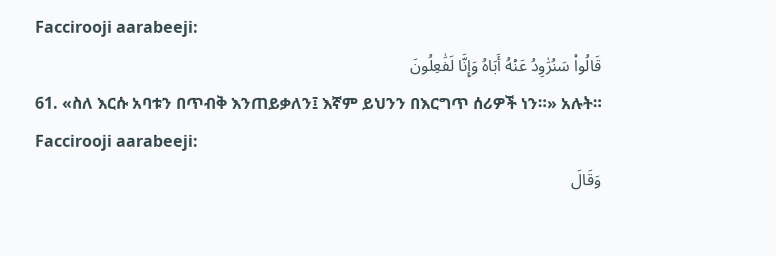Faccirooji aarabeeji:
قَالُواْ سَنُرَٰوِدُ عَنۡهُ أَبَاهُ وَإِنَّا لَفَٰعِلُونَ
61. «ስለ እርሱ አባቱን በጥብቅ እንጠይቃለን፤ እኛም ይህንን በእርግጥ ሰሪዎች ነን።» አሉት።
Faccirooji aarabeeji:
وَقَالَ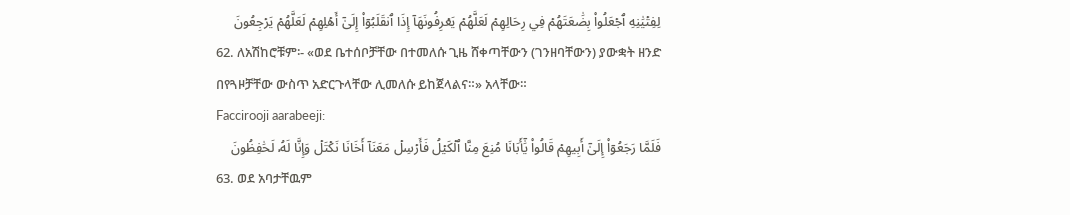لِفِتۡيَٰنِهِ ٱجۡعَلُواْ بِضَٰعَتَهُمۡ فِي رِحَالِهِمۡ لَعَلَّهُمۡ يَعۡرِفُونَهَآ إِذَا ٱنقَلَبُوٓاْ إِلَىٰٓ أَهۡلِهِمۡ لَعَلَّهُمۡ يَرۡجِعُونَ
62. ለአሽከሮቹም፡- «ወደ ቤተሰቦቻቸው በተመለሱ ጊዜ ሸቀጣቸውን (ገንዘባቸውን) ያውቋት ዘንድ በየጓዞቻቸው ውስጥ አድርጉላቸው ሊመለሱ ይከጀላልና።» አላቸው።
Faccirooji aarabeeji:
فَلَمَّا رَجَعُوٓاْ إِلَىٰٓ أَبِيهِمۡ قَالُواْ يَٰٓأَبَانَا مُنِعَ مِنَّا ٱلۡكَيۡلُ فَأَرۡسِلۡ مَعَنَآ أَخَانَا نَكۡتَلۡ وَإِنَّا لَهُۥ لَحَٰفِظُونَ
63. ወደ አባታቸዉም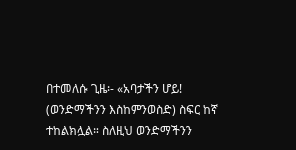በተመለሱ ጊዜ፡- «አባታችን ሆይ! (ወንድማችንን እስከምንወስድ) ስፍር ከኛ ተከልክሏል። ስለዚህ ወንድማችንን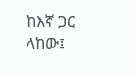ከእኛ ጋር ላከው፤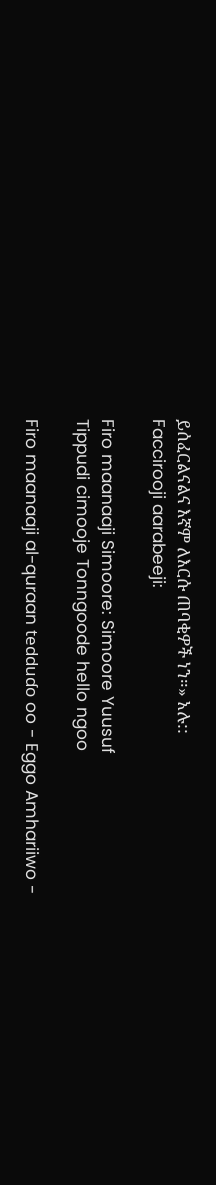ይሰፈርልናልና እኛም ለእርሱ ጠባቂዎች ነን።» አሉ::
Faccirooji aarabeeji:

Firo maanaaji Simoore: Simoore Yuusuf
Tippudi cimooje Tonngoode hello ngoo

Firo maanaaji al-quraan tedduɗo oo - Eggo Amhariiwo -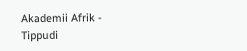Akademii Afrik - Tippudi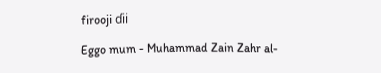firooji ɗii

Eggo mum - Muhammad Zain Zahr al-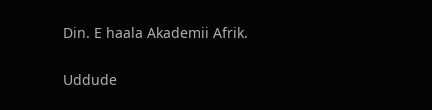Din. E haala Akademii Afrik.

Uddude